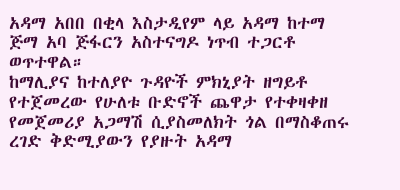አዳማ አበበ በቂላ እስታዲየም ላይ አዳማ ከተማ ጅማ አባ ጅፋርን አስተናግዶ ነጥብ ተጋርቶ ወጥተዋል።
ከማሊያና ከተለያዮ ጉዳዮች ምክኒያት ዘግይቶ የተጀመረው የሁለቱ ቡድኖች ጨዋታ የተቀዛቀዘ የመጀመሪያ አጋማሽ ሲያስመለክት ጎል በማስቆጠሩ ረገድ ቅድሚያውን የያዙት አዳማ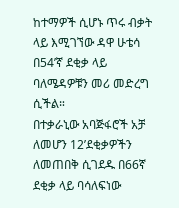ከተማዎች ሲሆኑ ጥሩ ብቃት ላይ እሚገኘው ዳዋ ሁቴሳ በ54’ኛ ደቂቃ ላይ ባለሜዳዎቹን መሪ መድረግ ሲችል።
በተቃራኒው አባጅፋሮች አቻ ለመሆን 12’ደቂቃዎችን ለመጠበቅ ሲገደዱ በ66ኛ ደቂቃ ላይ ባሳለፍነው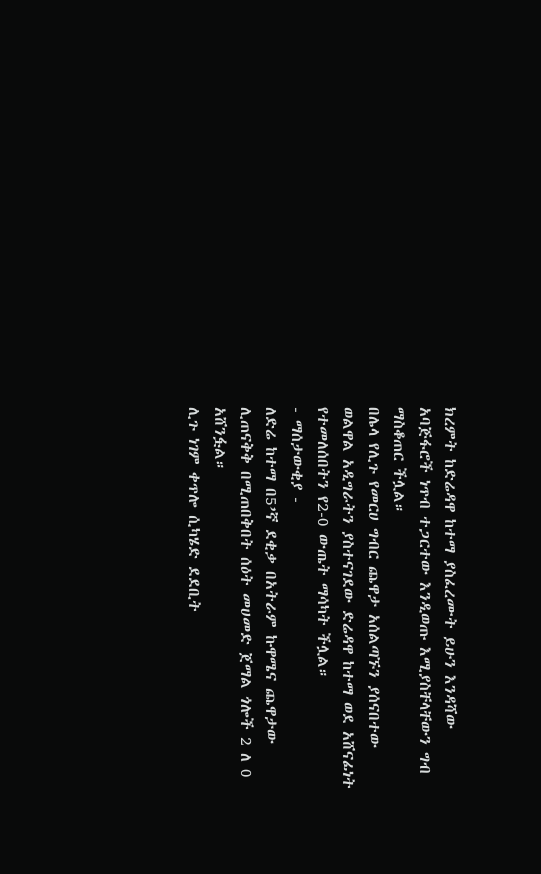ክረምት ከድሬዳዋ ከተማ ያስፈረሙት ይሁን እንዳሻው አባጅፋሮች ነጥብ ተጋርተው እንዲወጡ እሚያስቸላቸውን ግብ ማስቆጠር ችሏል።
በሌላ የሊጉ የመርሀ ግብር ጨዋታ አሰልጣኙን ያሰናበተው ወልዋል አዲግራትን ያስተናገደው ድሬዳዋ ከተማ ወደ አሸናፊነት የተመለሰበትን የ2-0 ውጤት ማሳካት ችሏል።
- ማሰታውቂያ -
ለድሬ ከተማ በ5’ኛ ደቂቃ በአትራም ኩዋሜና ጨዋታው ሊጠናቅቅ በሚጠበቅበት ሰዕት መሀመድ ጀማል ጎሎች 2 ለ 0 አሸንፏል።
ሊጉ ነገም ቀጥሎ ሲካሄድ ደደቢት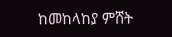ከመከላከያ ምሸት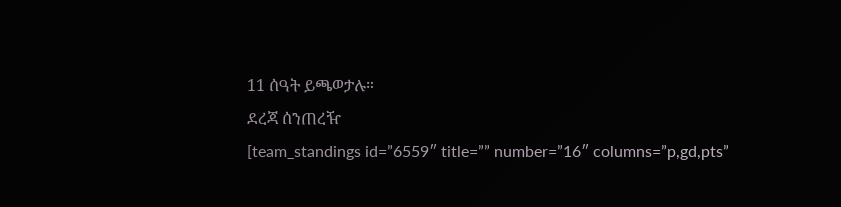11 ሰዓት ይጫወታሉ።
ደረጃ ሰንጠረዥ
[team_standings id=”6559″ title=”” number=”16″ columns=”p,gd,pts”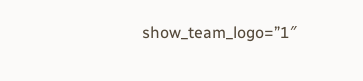show_team_logo=”1″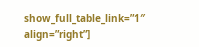show_full_table_link=”1″ align=”right”]